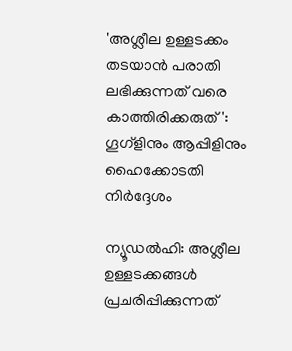'അശ്ലീല ഉള്ളടക്കം തടയാൻ പരാതി ലഭിക്കുന്നത് വരെ കാത്തിരിക്കരുത്': ഗൂഗ്ളിനും ആപ്പിളിനും ഹൈക്കോടതി നിർദ്ദേശം

ന്യൂഡൽഹി: അശ്ലീല ഉള്ളടക്കങ്ങൾ പ്രചരിപ്പിക്കുന്നത്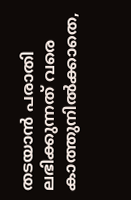തടയാൻ പരാതി ലഭിക്കുന്നത് വരെ കാത്തുനിൽക്കാതെ,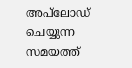അപ്‌ലോഡ് ചെയ്യുന്ന സമയത്ത്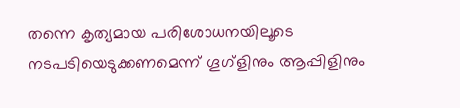തന്നെ കൃത്യമായ പരിശോധനയിലൂടെ നടപടിയെടുക്കണമെന്ന് ഗൂഗ്ളിനും ആപ്പിളിനും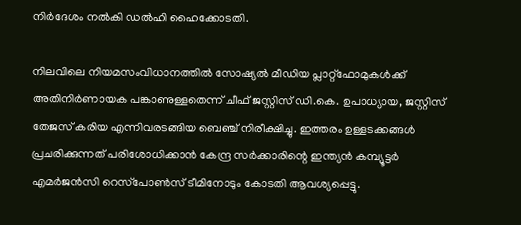നിർദേശം നൽകി ഡൽഹി ഹൈക്കോടതി.

നിലവിലെ നിയമസംവിധാനത്തിൽ സോഷ്യൽ മീഡിയ പ്ലാറ്റ്‌ഫോമുകൾക്ക് അതിനിർണായക പങ്കാണുള്ളതെന്ന് ചീഫ് ജസ്റ്റിസ് ഡി.കെ. ഉപാധ്യായ, ജസ്റ്റിസ് തേജസ് കരിയ എന്നിവരടങ്ങിയ ബെഞ്ച് നിരീക്ഷിച്ചു. ഇത്തരം ഉള്ളടക്കങ്ങൾ പ്രചരിക്കുന്നത് പരിശോധിക്കാൻ കേന്ദ്ര സർക്കാരിന്റെ ഇന്ത്യൻ കമ്പ്യൂട്ടർ എമർജൻസി റെസ്‌പോൺസ് ടീമിനോടും കോടതി ആവശ്യപ്പെട്ടു.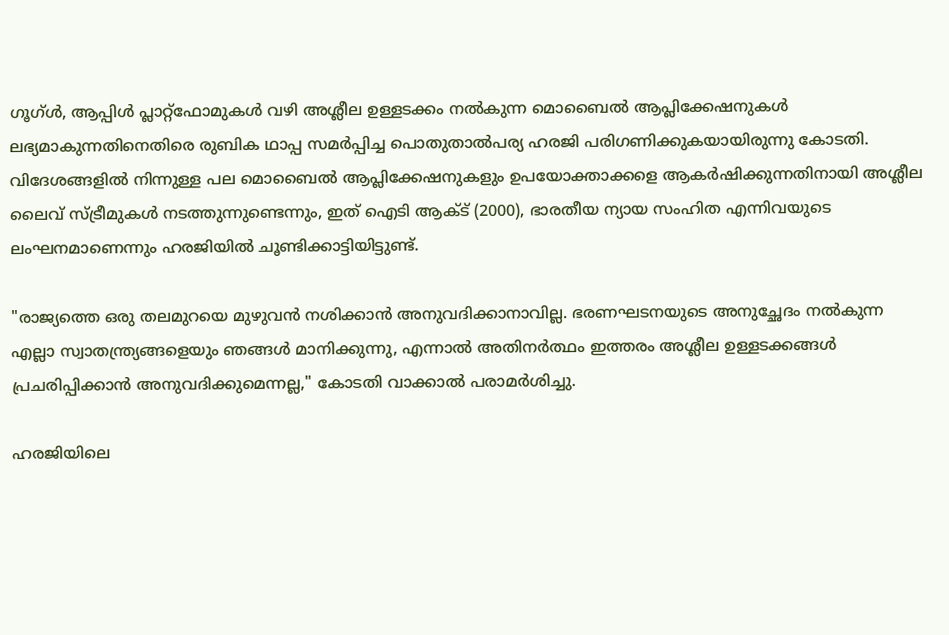ഗൂഗ്ൾ, ആപ്പിൾ പ്ലാറ്റ്‌ഫോമുകൾ വഴി അശ്ലീല ഉള്ളടക്കം നൽകുന്ന മൊബൈൽ ആപ്ലിക്കേഷനുകൾ ലഭ്യമാകുന്നതിനെതിരെ രുബിക ഥാപ്പ സമർപ്പിച്ച പൊതുതാൽപര്യ ഹരജി പരിഗണിക്കുകയായിരുന്നു കോടതി. വിദേശങ്ങളിൽ നിന്നുള്ള പല മൊബൈൽ ആപ്ലിക്കേഷനുകളും ഉപയോക്താക്കളെ ആകർഷിക്കുന്നതിനായി അശ്ലീല ലൈവ് സ്ട്രീമുകൾ നടത്തുന്നുണ്ടെന്നും, ഇത് ഐടി ആക്ട് (2000), ഭാരതീയ ന്യായ സംഹിത എന്നിവയുടെ ലംഘനമാണെന്നും ഹരജിയിൽ ചൂണ്ടിക്കാട്ടിയിട്ടുണ്ട്.

"രാജ്യത്തെ ഒരു തലമുറയെ മുഴുവൻ നശിക്കാൻ അനുവദിക്കാനാവില്ല. ഭരണഘടനയുടെ അനുച്ഛേദം നൽകുന്ന എല്ലാ സ്വാതന്ത്ര്യങ്ങളെയും ഞങ്ങൾ മാനിക്കുന്നു, എന്നാൽ അതിനർത്ഥം ഇത്തരം അശ്ലീല ഉള്ളടക്കങ്ങൾ പ്രചരിപ്പിക്കാൻ അനുവദിക്കുമെന്നല്ല," കോടതി വാക്കാൽ പരാമർശിച്ചു.

ഹരജിയിലെ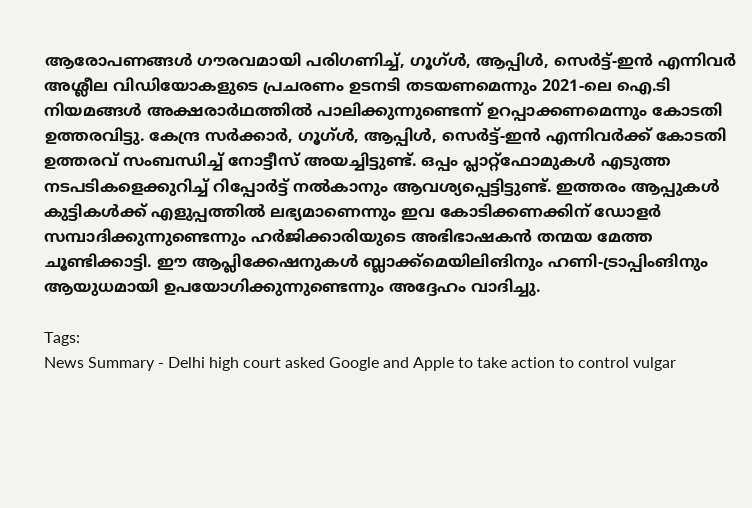ആരോപണങ്ങൾ ഗൗരവമായി പരിഗണിച്ച്, ഗൂഗ്ൾ, ആപ്പിൾ, സെർട്ട്-ഇൻ എന്നിവർ അശ്ലീല വിഡിയോകളുടെ പ്രചരണം ഉടനടി തടയണമെന്നും 2021-ലെ ഐ.ടി നിയമങ്ങൾ അക്ഷരാർഥത്തിൽ പാലിക്കുന്നുണ്ടെന്ന് ഉറപ്പാക്കണമെന്നും കോടതി ഉത്തരവിട്ടു. കേന്ദ്ര സർക്കാർ, ഗൂഗ്ൾ, ആപ്പിൾ, സെർട്ട്-ഇൻ എന്നിവർക്ക് കോടതി ഉത്തരവ് സംബന്ധിച്ച് നോട്ടീസ് അയച്ചിട്ടുണ്ട്. ഒപ്പം പ്ലാറ്റ്‌ഫോമുകൾ എടുത്ത നടപടികളെക്കുറിച്ച് റിപ്പോർട്ട് നൽകാനും ആവശ്യപ്പെട്ടിട്ടുണ്ട്. ഇത്തരം ആപ്പുകൾ കുട്ടികൾക്ക് എളുപ്പത്തിൽ ലഭ്യമാണെന്നും ഇവ കോടിക്കണക്കിന് ഡോളർ സമ്പാദിക്കുന്നുണ്ടെന്നും ഹർജിക്കാരിയുടെ അഭിഭാഷകൻ തന്മയ മേത്ത ചൂണ്ടിക്കാട്ടി. ഈ ആപ്ലിക്കേഷനുകൾ ബ്ലാക്ക്‌മെയിലിങിനും ഹണി-ട്രാപ്പിംങിനും ആയുധമായി ഉപയോഗിക്കുന്നുണ്ടെന്നും അദ്ദേഹം വാദിച്ചു.

Tags:
News Summary - Delhi high court asked Google and Apple to take action to control vulgar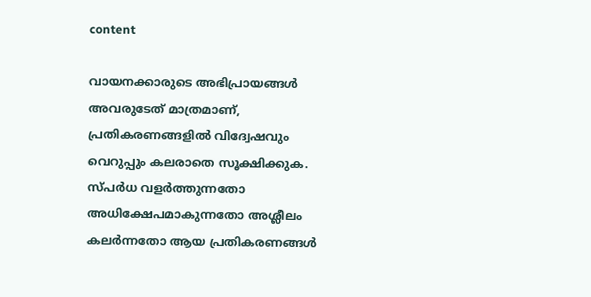content

വായനക്കാരുടെ അഭിപ്രായങ്ങള്‍ അവരുടേത് മാത്രമാണ്, പ്രതികരണങ്ങളിൽ വിദ്വേഷവും വെറുപ്പും കലരാതെ സൂക്ഷിക്കുക. സ്പർധ വളർത്തുന്നതോ അധിക്ഷേപമാകുന്നതോ അശ്ലീലം കലർന്നതോ ആയ പ്രതികരണങ്ങൾ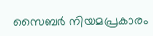സൈബർ നിയമപ്രകാരം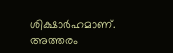ശിക്ഷാർഹമാണ്. അത്തരം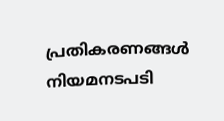പ്രതികരണങ്ങൾ നിയമനടപടി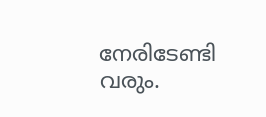നേരിടേണ്ടി വരും.